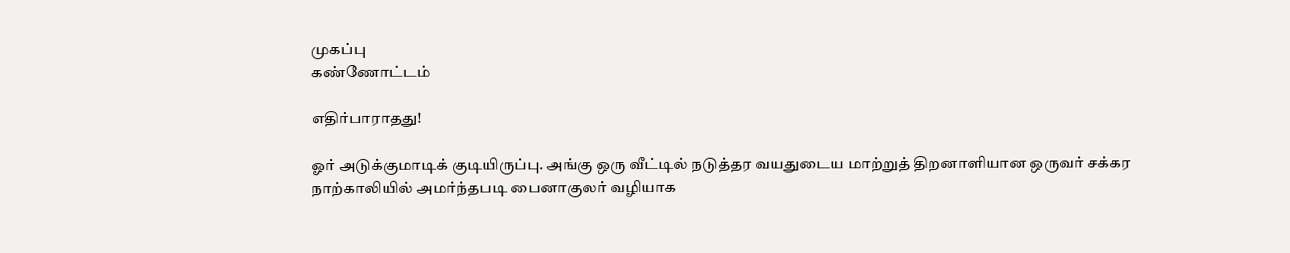முகப்பு
கண்ணோட்டம்

எதிர்பாராதது!

ஓர் அடுக்குமாடிக் குடியிருப்பு. அங்கு ஒரு வீட்டில் நடுத்தர வயதுடைய மாற்றுத் திறனாளியான ஒருவர் சக்கர நாற்காலியில் அமர்ந்தபடி பைனாகுலர் வழியாக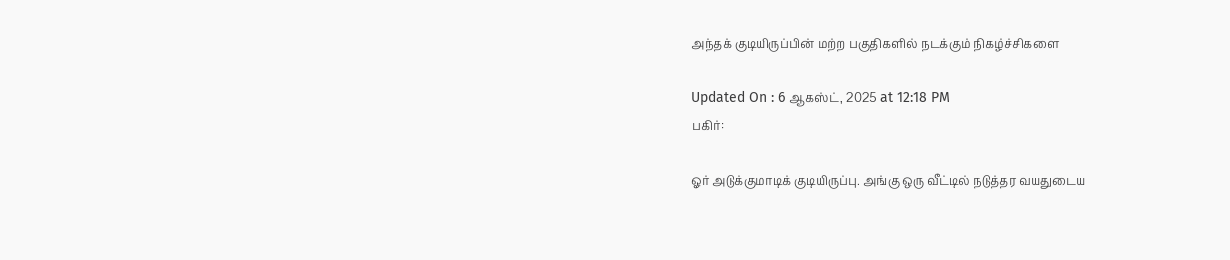அந்தக் குடியிருப்பின் மற்ற பகுதிகளில் நடக்கும் நிகழ்ச்சிகளை

Updated On : 6 ஆகஸ்ட், 2025 at 12:18 PM
பகிர்:

ஓர் அடுக்குமாடிக் குடியிருப்பு. அங்கு ஒரு வீட்டில் நடுத்தர வயதுடைய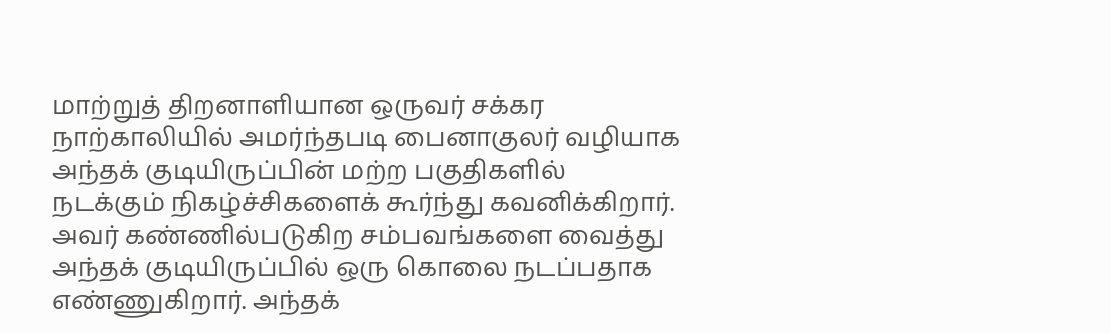மாற்றுத் திறனாளியான ஒருவர் சக்கர நாற்காலியில் அமர்ந்தபடி பைனாகுலர் வழியாக அந்தக் குடியிருப்பின் மற்ற பகுதிகளில் நடக்கும் நிகழ்ச்சிகளைக் கூர்ந்து கவனிக்கிறார். அவர் கண்ணில்படுகிற சம்பவங்களை வைத்து அந்தக் குடியிருப்பில் ஒரு கொலை நடப்பதாக எண்ணுகிறார். அந்தக்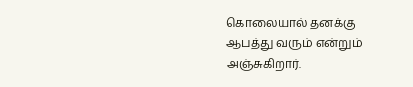கொலையால் தனக்கு ஆபத்து வரும் என்றும் அஞ்சுகிறார்.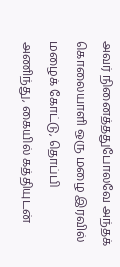அவர் நினைத்ததுபோலவே அந்தக் கொலையாளி ஒரு மழை இரவில் மழைக் கோட்டு, தொப்பி அணிந்து, கையில் கத்தியுடன்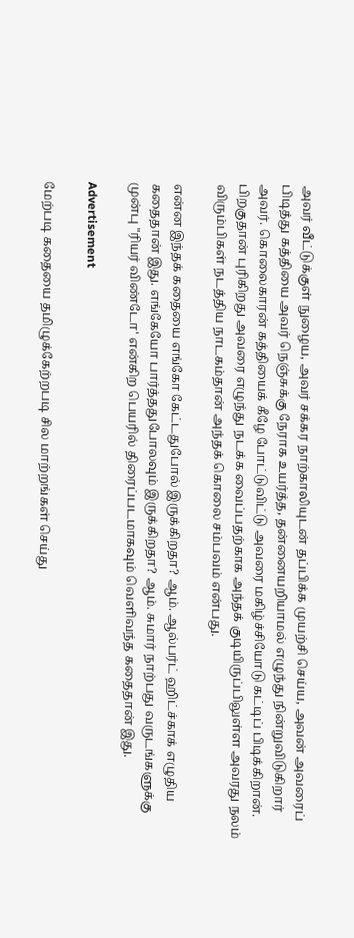அவர் வீட்டுக்குள் நுழைய, அவர் சக்கர நாற்காலியுடன் தப்பிக்க முயற்சி செய்ய, அவன் அவரைப் பிடித்து கத்தியை அவர் நெஞ்சுக்கு நேராக உயர்த்த, தன்னையறியாமல் எழுந்து நின்றுவிடுகிறார் அவர். கொலைகாரன் கத்தியைக் கீழே போட்டுவிட்டு அவரை மகிழ்ச்சியோடு கட்டிப் பிடிக்கிறான். பிறகுதான் புரிகிறது அவரை எழுந்து நடக்க வைப்பதற்காக அந்தக் குடியிருப்பிலுள்ள அவரது நலம் விரும்பிகள் நடத்திய நாடகம்தான் அந்தக் கொலை சம்பவம் என்பது.

என்ன இந்தக் கதையை எங்கோ கேட்டதுபோல் இருக்கிறதா? ஆம். ஆல்பர்ட் ஹிட்ச்காக் எழுதிய கதைதான் இது. எங்கேயோ பார்த்ததுபோலவும் இருக்கிறதா? ஆம். சுமார் நாற்பது வருடங்களுக்கு முன்பு "ரியர் விண்டோ' என்கிற பெயரில் திரைப்படமாகவும் வெளிவந்த கதைதான் இது.

Advertisement

மேற்படி கதையை தமிழுக்கேற்றபடி சில மாற்றங்கள் செய்து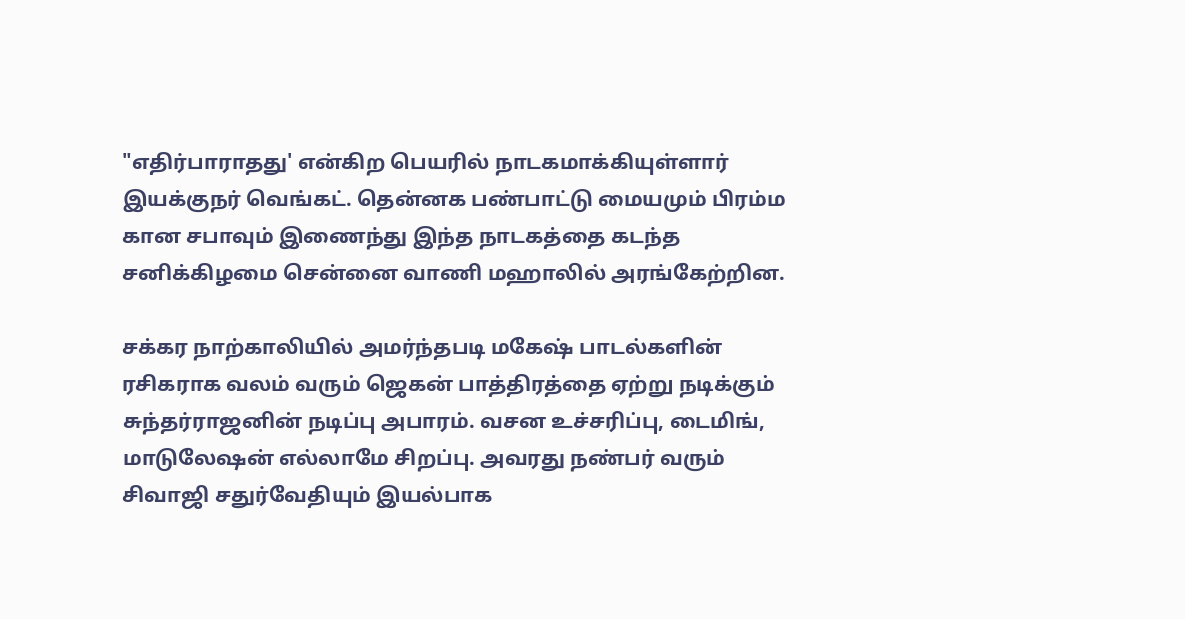"எதிர்பாராதது' என்கிற பெயரில் நாடகமாக்கியுள்ளார் இயக்குநர் வெங்கட். தென்னக பண்பாட்டு மையமும் பிரம்ம கான சபாவும் இணைந்து இந்த நாடகத்தை கடந்த சனிக்கிழமை சென்னை வாணி மஹாலில் அரங்கேற்றின.

சக்கர நாற்காலியில் அமர்ந்தபடி மகேஷ் பாடல்களின் ரசிகராக வலம் வரும் ஜெகன் பாத்திரத்தை ஏற்று நடிக்கும் சுந்தர்ராஜனின் நடிப்பு அபாரம். வசன உச்சரிப்பு, டைமிங், மாடுலேஷன் எல்லாமே சிறப்பு. அவரது நண்பர் வரும் சிவாஜி சதுர்வேதியும் இயல்பாக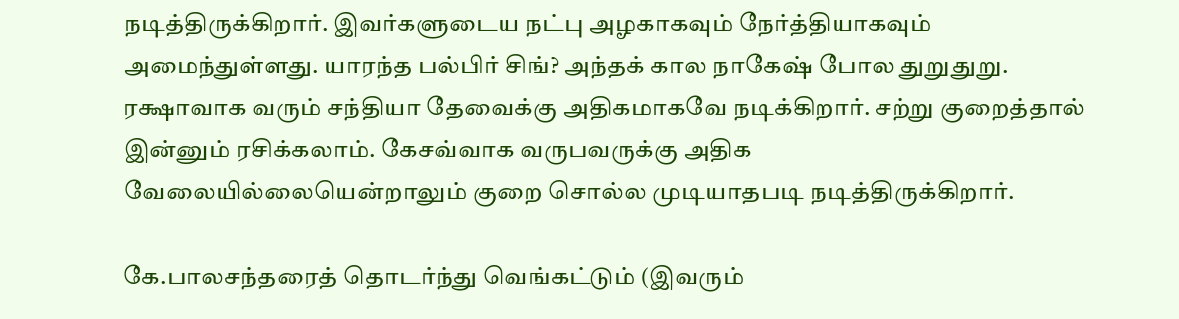நடித்திருக்கிறார். இவர்களுடைய நட்பு அழகாகவும் நேர்த்தியாகவும் அமைந்துள்ளது. யாரந்த பல்பிர் சிங்? அந்தக் கால நாகேஷ் போல துறுதுறு. ரக்ஷாவாக வரும் சந்தியா தேவைக்கு அதிகமாகவே நடிக்கிறார். சற்று குறைத்தால் இன்னும் ரசிக்கலாம். கேசவ்வாக வருபவருக்கு அதிக வேலையில்லையென்றாலும் குறை சொல்ல முடியாதபடி நடித்திருக்கிறார்.

கே.பாலசந்தரைத் தொடர்ந்து வெங்கட்டும் (இவரும்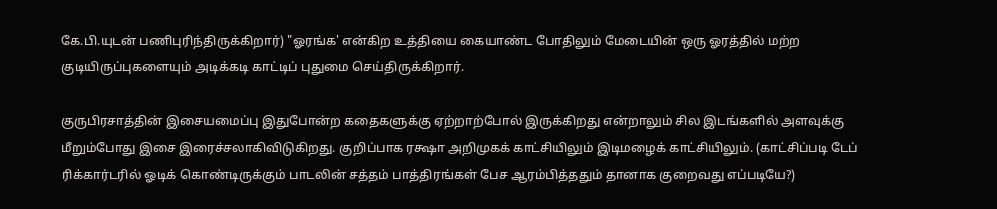கே.பி.யுடன் பணிபுரிந்திருக்கிறார்) "ஓரங்க' என்கிற உத்தியை கையாண்ட போதிலும் மேடையின் ஒரு ஓரத்தில் மற்ற குடியிருப்புகளையும் அடிக்கடி காட்டிப் புதுமை செய்திருக்கிறார்.

குருபிரசாத்தின் இசையமைப்பு இதுபோன்ற கதைகளுக்கு ஏற்றாற்போல் இருக்கிறது என்றாலும் சில இடங்களில் அளவுக்கு மீறும்போது இசை இரைச்சலாகிவிடுகிறது. குறிப்பாக ரக்ஷா அறிமுகக் காட்சியிலும் இடிமழைக் காட்சியிலும். (காட்சிப்படி டேப் ரிக்கார்டரில் ஓடிக் கொண்டிருக்கும் பாடலின் சத்தம் பாத்திரங்கள் பேச ஆரம்பித்ததும் தானாக குறைவது எப்படியே?)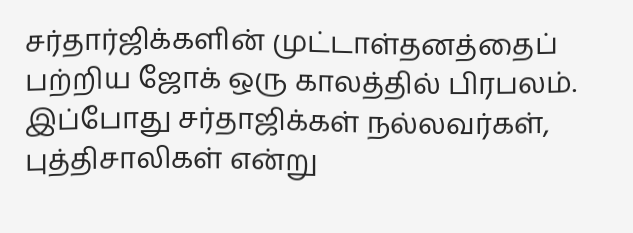சர்தார்ஜிக்களின் முட்டாள்தனத்தைப் பற்றிய ஜோக் ஒரு காலத்தில் பிரபலம். இப்போது சர்தாஜிக்கள் நல்லவர்கள், புத்திசாலிகள் என்று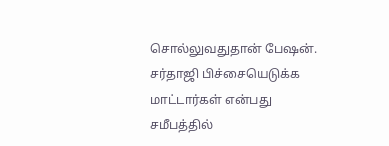சொல்லுவதுதான் பேஷன். சர்தாஜி பிச்சையெடுக்க மாட்டார்கள் என்பது சமீபத்தில்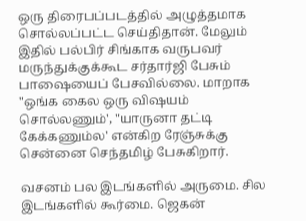ஒரு திரைபப்படத்தில் அழுத்தமாக சொல்லப்பட்ட செய்திதான். மேலும் இதில் பல்பிர் சிங்காக வருபவர் மருந்துக்குக்கூட சர்தார்ஜி பேசும் பாஷையைப் பேசவில்லை. மாறாக "ஒங்க கைல ஒரு விஷயம் சொல்லணும்', "யாருனா தட்டி கேக்கணும்ல' என்கிற ரேஞ்சுக்கு சென்னை செந்தமிழ் பேசுகிறார்.

வசனம் பல இடங்களில் அருமை. சில இடங்களில் கூர்மை. ஜெகன்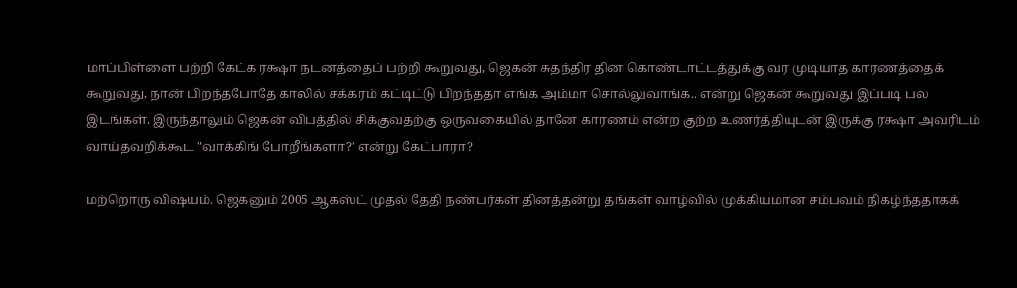மாப்பிள்ளை பற்றி கேட்க ரக்ஷா நடனத்தைப் பற்றி கூறுவது, ஜெகன் சுதந்திர தின கொண்டாட்டத்துக்கு வர முடியாத காரணத்தைக் கூறுவது, நான் பிறந்தபோதே காலில் சக்கரம் கட்டிட்டு பிறந்ததா எங்க அம்மா சொல்லுவாங்க.. என்று ஜெகன் கூறுவது இப்படி பல இடங்கள். இருந்தாலும் ஜெகன் விபத்தில் சிக்குவதற்கு ஒருவகையில் தானே காரணம் என்ற குற்ற உணர்த்தியுடன் இருக்கு ரக்ஷா அவரிடம் வாய்தவறிக்கூட "வாக்கிங் போறீங்களா?' என்று கேட்பாரா?

மற்றொரு விஷயம். ஜெகனும் 2005 ஆகஸ்ட் முதல் தேதி நண்பர்கள் தினத்தன்று தங்கள் வாழ்வில் முக்கியமான சம்பவம் நிகழ்ந்ததாகக்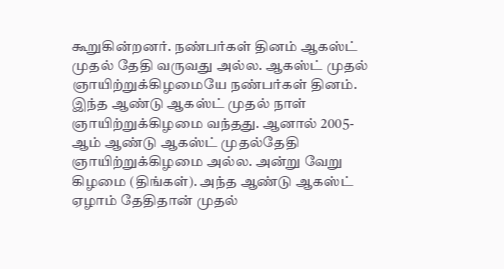கூறுகின்றனர். நண்பர்கள் தினம் ஆகஸ்ட் முதல் தேதி வருவது அல்ல. ஆகஸ்ட் முதல் ஞாயிற்றுக்கிழமையே நண்பர்கள் தினம். இந்த ஆண்டு ஆகஸ்ட் முதல் நாள் ஞாயிற்றுக்கிழமை வந்தது. ஆனால் 2005- ஆம் ஆண்டு ஆகஸ்ட் முதல்தேதி ஞாயிற்றுக்கிழமை அல்ல. அன்று வேறு கிழமை (திங்கள்). அந்த ஆண்டு ஆகஸ்ட் ஏழாம் தேதிதான் முதல்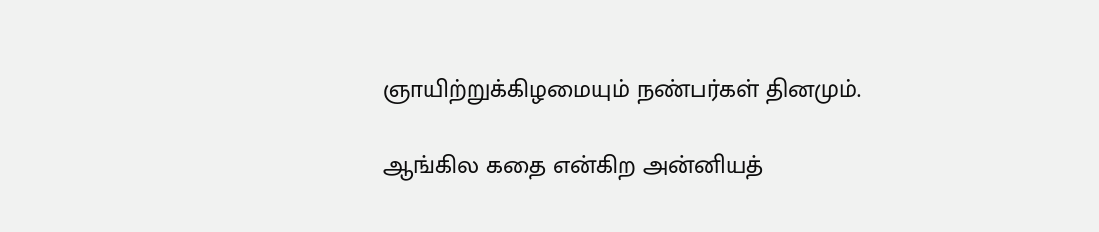ஞாயிற்றுக்கிழமையும் நண்பர்கள் தினமும்.

ஆங்கில கதை என்கிற அன்னியத்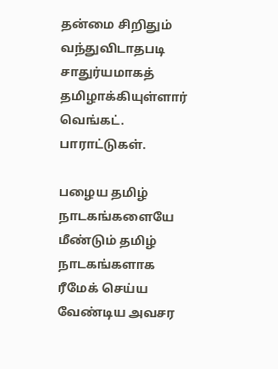தன்மை சிறிதும் வந்துவிடாதபடி சாதுர்யமாகத் தமிழாக்கியுள்ளார் வெங்கட். பாராட்டுகள்.

பழைய தமிழ் நாடகங்களையே மீண்டும் தமிழ் நாடகங்களாக ரீமேக் செய்ய வேண்டிய அவசர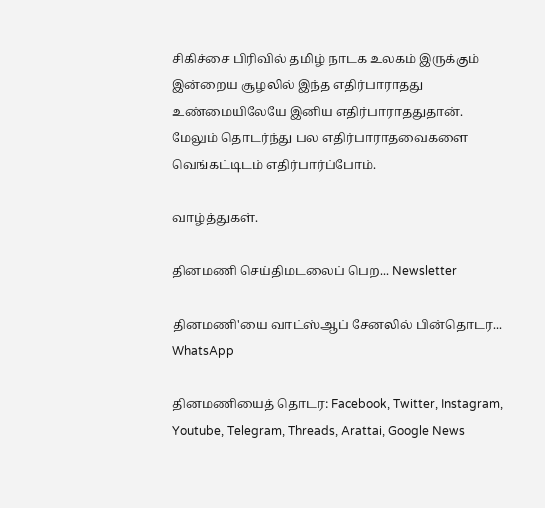சிகிச்சை பிரிவில் தமிழ் நாடக உலகம் இருக்கும் இன்றைய சூழலில் இந்த எதிர்பாராதது உண்மையிலேயே இனிய எதிர்பாராததுதான். மேலும் தொடர்ந்து பல எதிர்பாராதவைகளை வெங்கட்டிடம் எதிர்பார்ப்போம்.

வாழ்த்துகள்.

தினமணி செய்திமடலைப் பெற... Newsletter

தினமணி'யை வாட்ஸ்ஆப் சேனலில் பின்தொடர... WhatsApp

தினமணியைத் தொடர: Facebook, Twitter, Instagram, Youtube, Telegram, Threads, Arattai, Google News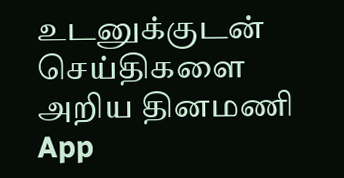உடனுக்குடன் செய்திகளை அறிய தினமணி App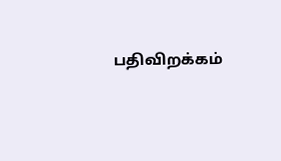பதிவிறக்கம்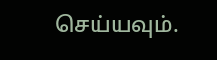செய்யவும்.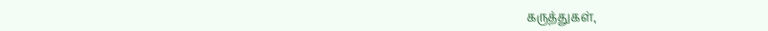கருத்துகள்,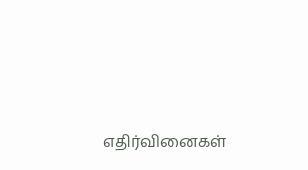எதிர்வினைகள்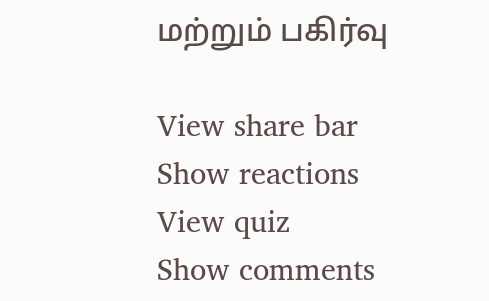மற்றும் பகிர்வு

View share bar
Show reactions
View quiz
Show comments